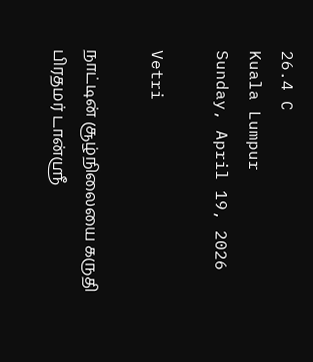26.4 C
Kuala Lumpur
Sunday, April 19, 2026

Vetri

நாட்டின் சூழ்நிலையை கருதி பிரதமர் டான்ஸ்ரீ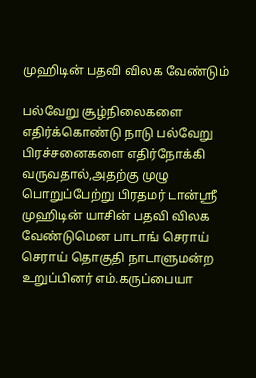முஹிடின் பதவி விலக வேண்டும்

பல்வேறு சூழ்நிலைகளை எதிர்க்கொண்டு நாடு பல்வேறு பிரச்சனைகளை எதிர்நோக்கி வருவதால்,அதற்கு முழு பொறுப்பேற்று பிரதமர் டான்ஸ்ரீ முஹிடின் யாசின் பதவி விலக வேண்டுமென பாடாங் செராய் செராய் தொகுதி நாடாளுமன்ற உறுப்பினர் எம்.கருப்பையா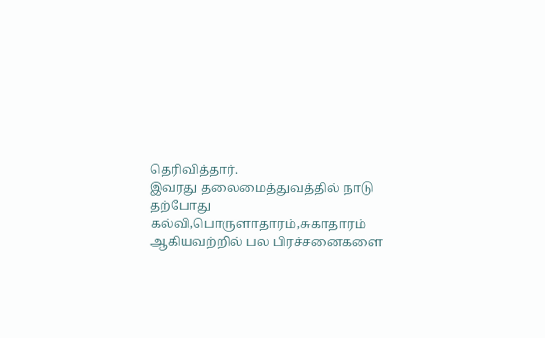தெரிவித்தார்.
இவரது தலைமைத்துவத்தில் நாடு தற்போது கல்வி,பொருளாதாரம்,சுகாதாரம் ஆகியவற்றில் பல பிரச்சனைகளை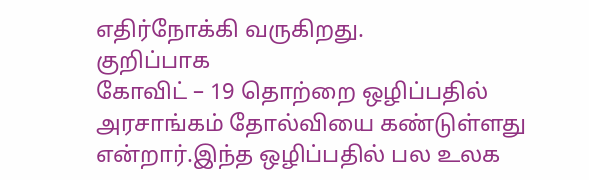எதிர்நோக்கி வருகிறது.
குறிப்பாக
கோவிட் – 19 தொற்றை ஒழிப்பதில் அரசாங்கம் தோல்வியை கண்டுள்ளது என்றார்.இந்த ஒழிப்பதில் பல உலக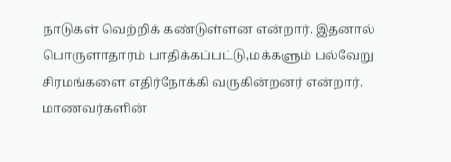நாடுகள் வெற்றிக் கண்டுள்ளன என்றார். இதனால் பொருளாதாரம் பாதிக்கப்பட்டு,மக்களும் பல்வேறு சிரமங்களை எதிர்நோக்கி வருகின்றனர் என்றார்.
மாணவர்களின்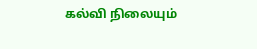கல்வி நிலையும்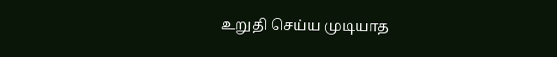உறுதி செய்ய முடியாத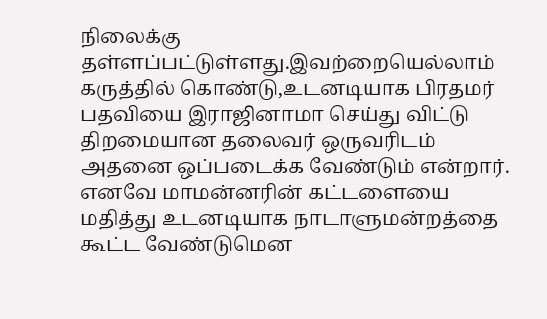நிலைக்கு தள்ளப்பட்டுள்ளது.இவற்றையெல்லாம் கருத்தில் கொண்டு,உடனடியாக பிரதமர் பதவியை இராஜினாமா செய்து விட்டு திறமையான தலைவர் ஒருவரிடம் அதனை ஒப்படைக்க வேண்டும் என்றார்.
எனவே மாமன்னரின் கட்டளையை மதித்து உடனடியாக நாடாளுமன்றத்தை கூட்ட வேண்டுமென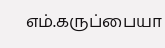எம்.கருப்பையா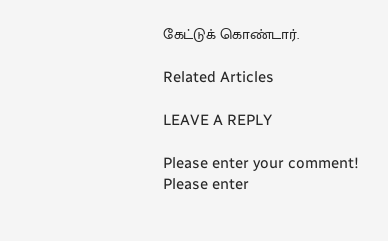கேட்டுக் கொண்டார்.

Related Articles

LEAVE A REPLY

Please enter your comment!
Please enter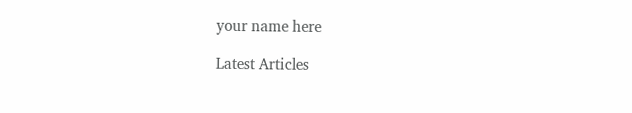your name here

Latest Articles